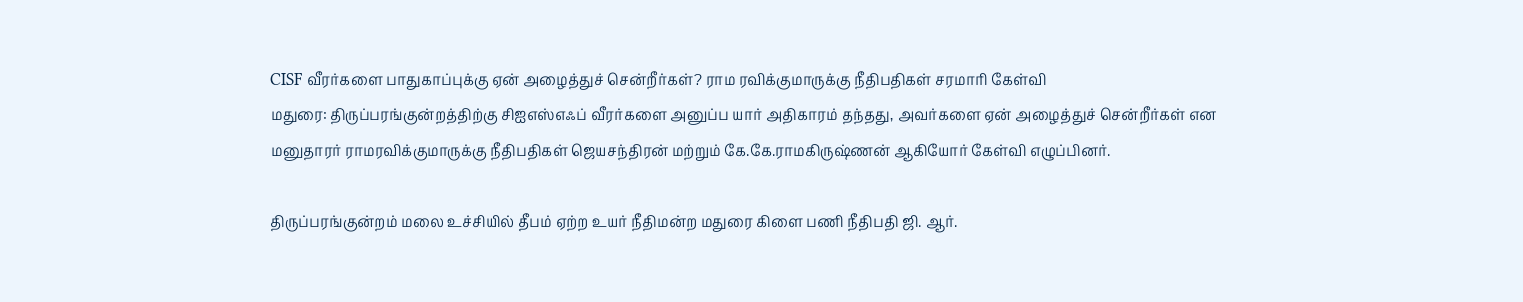CISF வீரர்களை பாதுகாப்புக்கு ஏன் அழைத்துச் சென்றீர்கள்? ராம ரவிக்குமாருக்கு நீதிபதிகள் சரமாரி கேள்வி
மதுரை: திருப்பரங்குன்றத்திற்கு சிஐஎஸ்எஃப் வீரர்களை அனுப்ப யார் அதிகாரம் தந்தது, அவர்களை ஏன் அழைத்துச் சென்றீர்கள் என மனுதாரர் ராமரவிக்குமாருக்கு நீதிபதிகள் ஜெயசந்திரன் மற்றும் கே.கே.ராமகிருஷ்ணன் ஆகியோர் கேள்வி எழுப்பினர்.

திருப்பரங்குன்றம் மலை உச்சியில் தீபம் ஏற்ற உயர் நீதிமன்ற மதுரை கிளை பணி நீதிபதி ஜி. ஆர்.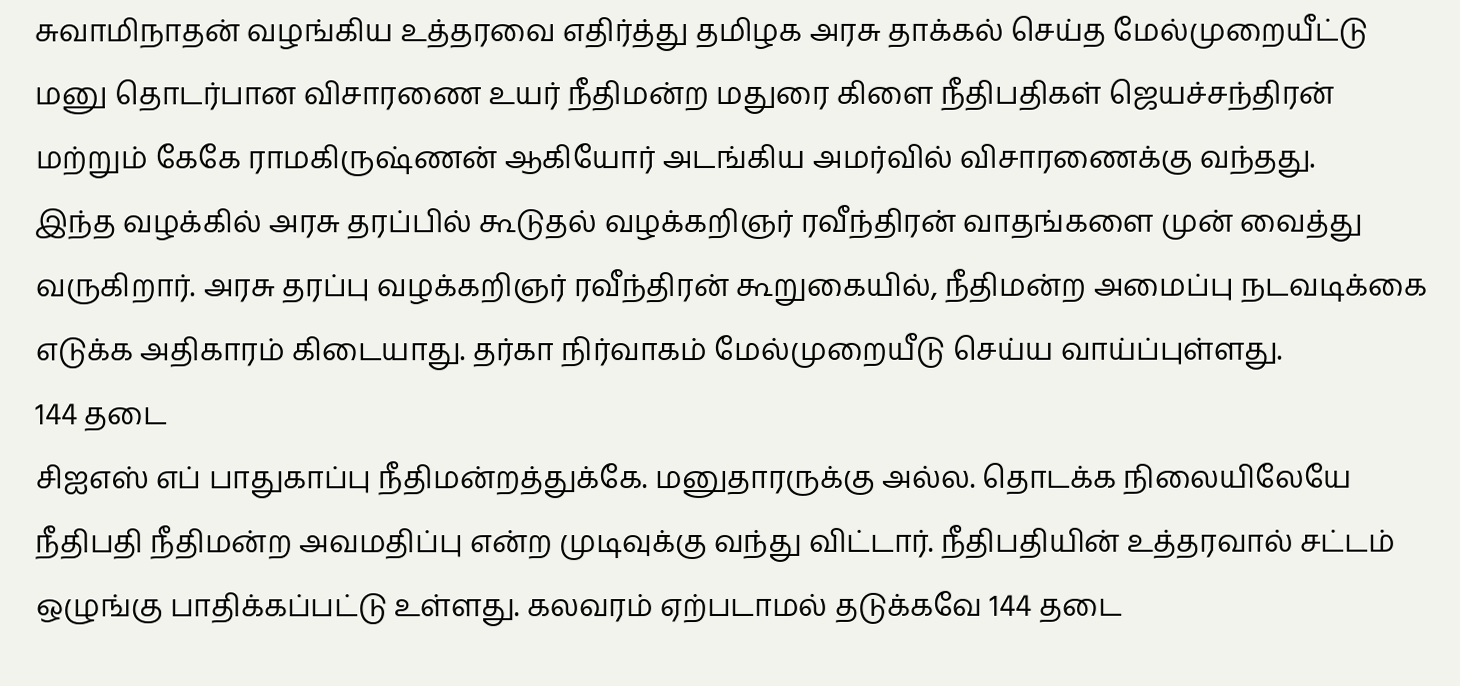சுவாமிநாதன் வழங்கிய உத்தரவை எதிர்த்து தமிழக அரசு தாக்கல் செய்த மேல்முறையீட்டு மனு தொடர்பான விசாரணை உயர் நீதிமன்ற மதுரை கிளை நீதிபதிகள் ஜெயச்சந்திரன் மற்றும் கேகே ராமகிருஷ்ணன் ஆகியோர் அடங்கிய அமர்வில் விசாரணைக்கு வந்தது.
இந்த வழக்கில் அரசு தரப்பில் கூடுதல் வழக்கறிஞர் ரவீந்திரன் வாதங்களை முன் வைத்து வருகிறார். அரசு தரப்பு வழக்கறிஞர் ரவீந்திரன் கூறுகையில், நீதிமன்ற அமைப்பு நடவடிக்கை எடுக்க அதிகாரம் கிடையாது. தர்கா நிர்வாகம் மேல்முறையீடு செய்ய வாய்ப்புள்ளது.
144 தடை
சிஐஎஸ் எப் பாதுகாப்பு நீதிமன்றத்துக்கே. மனுதாரருக்கு அல்ல. தொடக்க நிலையிலேயே நீதிபதி நீதிமன்ற அவமதிப்பு என்ற முடிவுக்கு வந்து விட்டார். நீதிபதியின் உத்தரவால் சட்டம் ஒழுங்கு பாதிக்கப்பட்டு உள்ளது. கலவரம் ஏற்படாமல் தடுக்கவே 144 தடை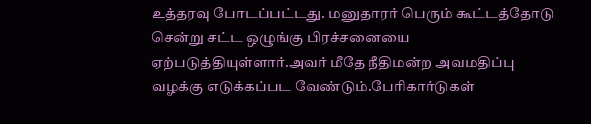உத்தரவு போடப்பட்டது. மனுதாரர் பெரும் கூட்டத்தோடு சென்று சட்ட ஒழுங்கு பிரச்சனையை ஏற்படுத்தியுள்ளார்.அவர் மீதே நீதிமன்ற அவமதிப்பு வழக்கு எடுக்கப்பட வேண்டும்.பேரிகார்டுகள்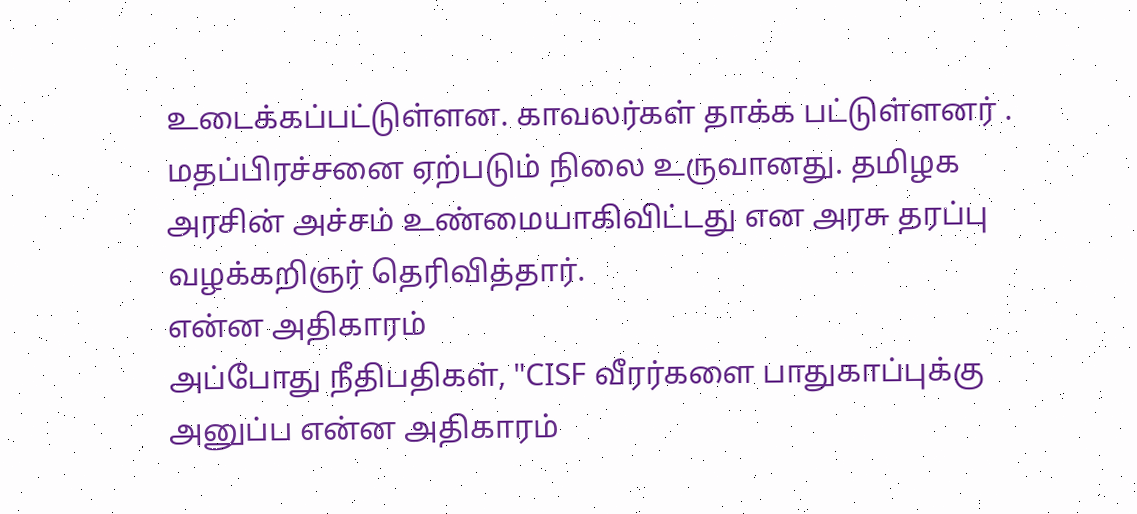உடைக்கப்பட்டுள்ளன. காவலர்கள் தாக்க பட்டுள்ளனர் . மதப்பிரச்சனை ஏற்படும் நிலை உருவானது. தமிழக அரசின் அச்சம் உண்மையாகிவிட்டது என அரசு தரப்பு வழக்கறிஞர் தெரிவித்தார்.
என்ன அதிகாரம்
அப்போது நீதிபதிகள், "CISF வீரர்களை பாதுகாப்புக்கு அனுப்ப என்ன அதிகாரம்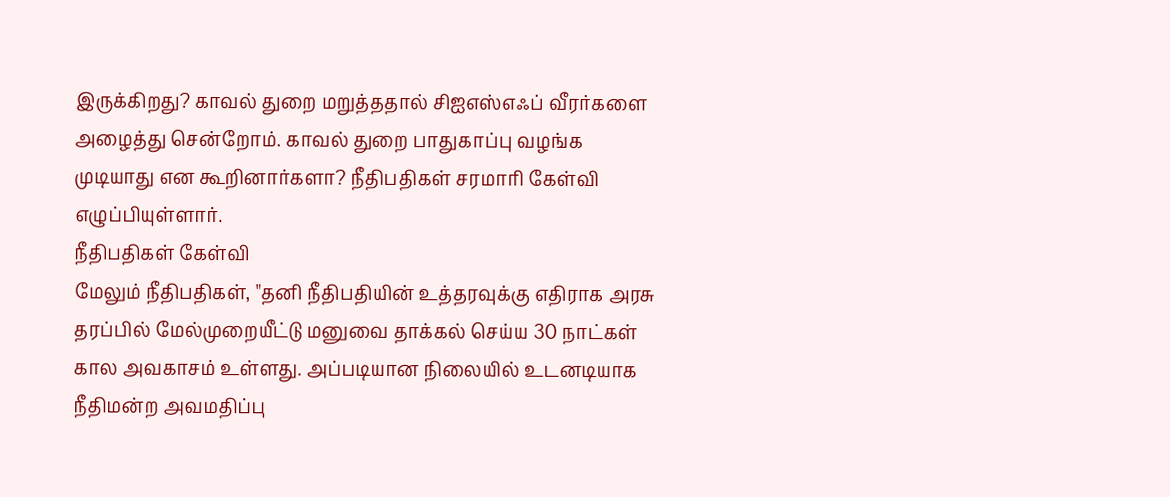இருக்கிறது? காவல் துறை மறுத்ததால் சிஐஎஸ்எஃப் வீரர்களை அழைத்து சென்றோம். காவல் துறை பாதுகாப்பு வழங்க முடியாது என கூறினார்களா? நீதிபதிகள் சரமாரி கேள்வி எழுப்பியுள்ளார்.
நீதிபதிகள் கேள்வி
மேலும் நீதிபதிகள், "தனி நீதிபதியின் உத்தரவுக்கு எதிராக அரசு தரப்பில் மேல்முறையீட்டு மனுவை தாக்கல் செய்ய 30 நாட்கள் கால அவகாசம் உள்ளது. அப்படியான நிலையில் உடனடியாக நீதிமன்ற அவமதிப்பு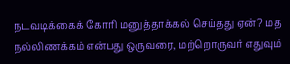நடவடிக்கைக் கோரி மனுத்தாக்கல் செய்தது ஏன்? மத நல்லிணக்கம் என்பது ஒருவரை, மற்றொருவர் எதுவும்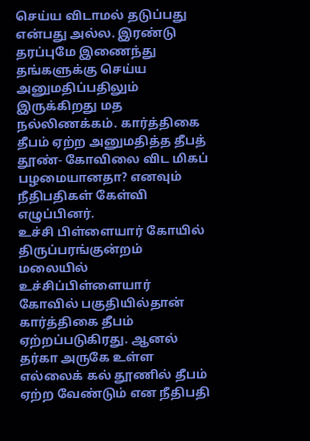செய்ய விடாமல் தடுப்பது என்பது அல்ல. இரண்டு தரப்புமே இணைந்து தங்களுக்கு செய்ய அனுமதிப்பதிலும் இருக்கிறது மத நல்லிணக்கம். கார்த்திகை தீபம் ஏற்ற அனுமதித்த தீபத் தூண்- கோவிலை விட மிகப் பழமையானதா? எனவும் நீதிபதிகள் கேள்வி எழுப்பினர்.
உச்சி பிள்ளையார் கோயில்
திருப்பரங்குன்றம் மலையில் உச்சிப்பிள்ளையார் கோவில் பகுதியில்தான் கார்த்திகை தீபம் ஏற்றப்படுகிரது. ஆனல் தர்கா அருகே உள்ள எல்லைக் கல் தூணில் தீபம் ஏற்ற வேண்டும் என நீதிபதி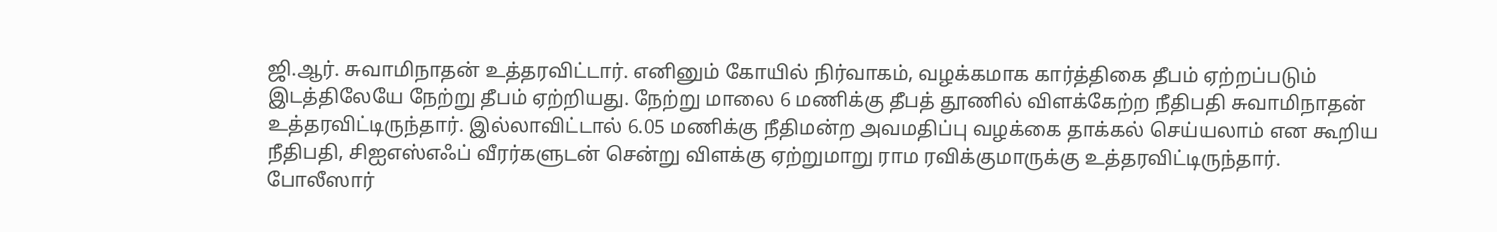ஜி.ஆர். சுவாமிநாதன் உத்தரவிட்டார். எனினும் கோயில் நிர்வாகம், வழக்கமாக கார்த்திகை தீபம் ஏற்றப்படும் இடத்திலேயே நேற்று தீபம் ஏற்றியது. நேற்று மாலை 6 மணிக்கு தீபத் தூணில் விளக்கேற்ற நீதிபதி சுவாமிநாதன் உத்தரவிட்டிருந்தார். இல்லாவிட்டால் 6.05 மணிக்கு நீதிமன்ற அவமதிப்பு வழக்கை தாக்கல் செய்யலாம் என கூறிய நீதிபதி, சிஐஎஸ்எஃப் வீரர்களுடன் சென்று விளக்கு ஏற்றுமாறு ராம ரவிக்குமாருக்கு உத்தரவிட்டிருந்தார்.
போலீஸார்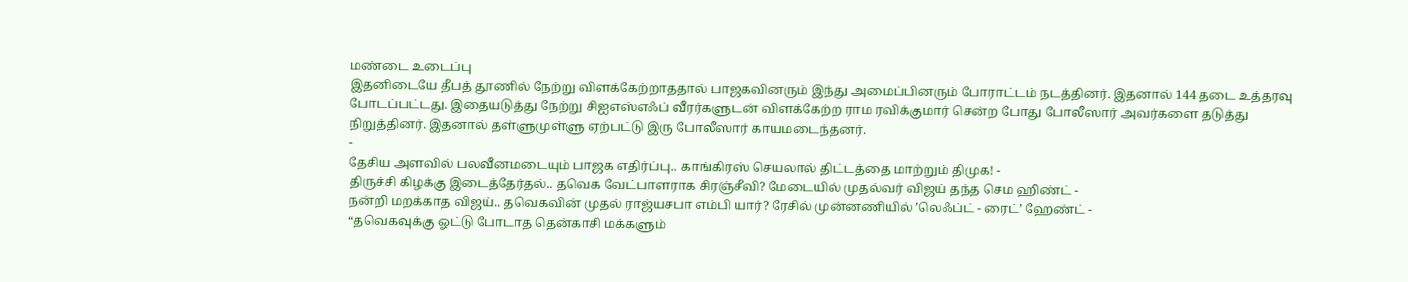மண்டை உடைப்பு
இதனிடையே தீபத் தூணில் நேற்று விளக்கேற்றாததால் பாஜகவினரும் இந்து அமைப்பினரும் போராட்டம் நடத்தினர். இதனால் 144 தடை உத்தரவு போடப்பட்டது. இதையடுத்து நேற்று சிஐஎஸ்எஃப் வீரர்களுடன் விளக்கேற்ற ராம ரவிக்குமார் சென்ற போது போலீஸார் அவர்களை தடுத்து நிறுத்தினர். இதனால் தள்ளுமுள்ளு ஏற்பட்டு இரு போலீஸார் காயமடைந்தனர்.
-
தேசிய அளவில் பலவீனமடையும் பாஜக எதிர்ப்பு.. காங்கிரஸ் செயலால் திட்டத்தை மாற்றும் திமுக! -
திருச்சி கிழக்கு இடைத்தேர்தல்.. தவெக வேட்பாளராக சிரஞ்சீவி? மேடையில் முதல்வர் விஜய் தந்த செம ஹிண்ட் -
நன்றி மறக்காத விஜய்.. தவெகவின் முதல் ராஜ்யசபா எம்பி யார்? ரேசில் முன்னணியில் ’லெஃப்ட் - ரைட்’ ஹேண்ட் -
“தவெகவுக்கு ஓட்டு போடாத தென்காசி மக்களும்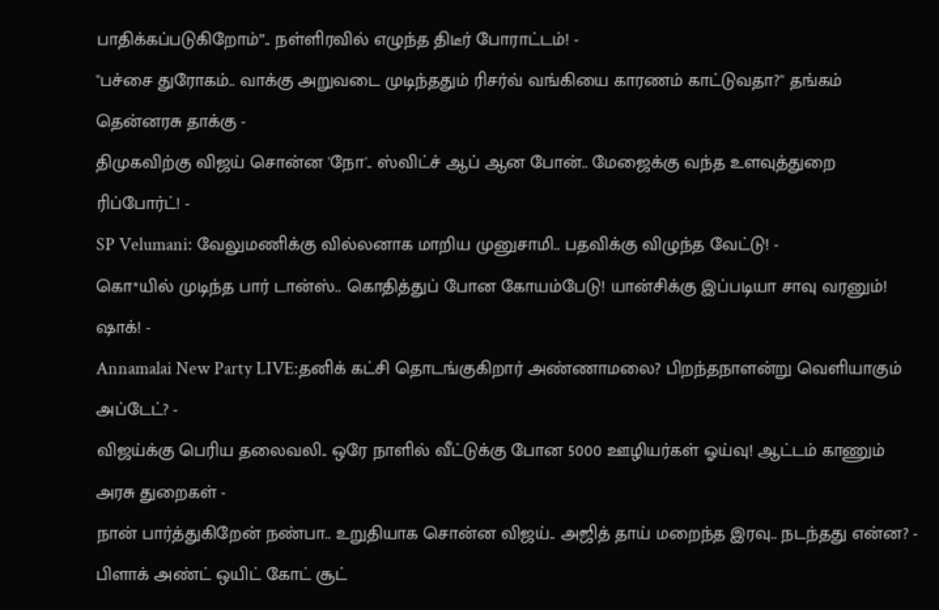பாதிக்கப்படுகிறோம்”.. நள்ளிரவில் எழுந்த திடீர் போராட்டம்! -
"பச்சை துரோகம்.. வாக்கு அறுவடை முடிந்ததும் ரிசர்வ் வங்கியை காரணம் காட்டுவதா?" தங்கம் தென்னரசு தாக்கு -
திமுகவிற்கு விஜய் சொன்ன 'நோ'.. ஸ்விட்ச் ஆப் ஆன போன்.. மேஜைக்கு வந்த உளவுத்துறை ரிப்போர்ட்! -
SP Velumani: வேலுமணிக்கு வில்லனாக மாறிய முனுசாமி.. பதவிக்கு விழுந்த வேட்டு! -
கொ*யில் முடிந்த பார் டான்ஸ்.. கொதித்துப் போன கோயம்பேடு! யான்சிக்கு இப்படியா சாவு வரனும்! ஷாக்! -
Annamalai New Party LIVE:தனிக் கட்சி தொடங்குகிறார் அண்ணாமலை? பிறந்தநாளன்று வெளியாகும் அப்டேட்? -
விஜய்க்கு பெரிய தலைவலி.. ஒரே நாளில் வீட்டுக்கு போன 5000 ஊழியர்கள் ஓய்வு! ஆட்டம் காணும் அரசு துறைகள் -
நான் பார்த்துகிறேன் நண்பா.. உறுதியாக சொன்ன விஜய்.. அஜித் தாய் மறைந்த இரவு.. நடந்தது என்ன? -
பிளாக் அண்ட் ஒயிட் கோட் சூட்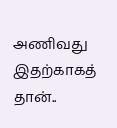அணிவது இதற்காகத் தான்..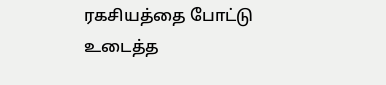ரகசியத்தை போட்டு உடைத்த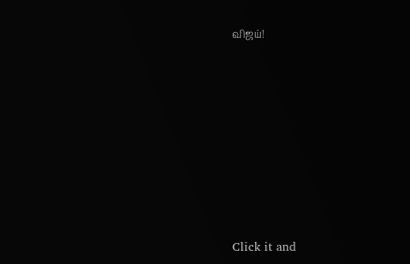விஜய்!












Click it and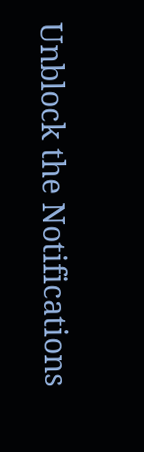Unblock the Notifications